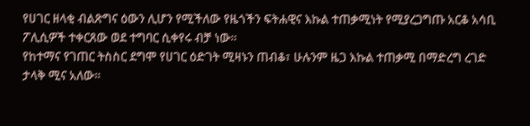የሀገር ዘላቂ ብልጽግና ዕውን ሊሆን የሚችለው የዜጎችን ፍትሐዊና እኩል ተጠቃሚነት የሚያረጋግጡ አርቆ አሳቢ ፖሊሲዎች ተቀርጸው ወደ ተግባር ሲቀየሩ ብቻ ነው፡፡
የከተማና የገጠር ትስስር ደግሞ የሀገር ዕድገት ሚዛኑን ጠብቆ፣ ሁሉንም ዜጋ እኩል ተጠቃሚ በማድረግ ረገድ ታላቅ ሚና አለው፡፡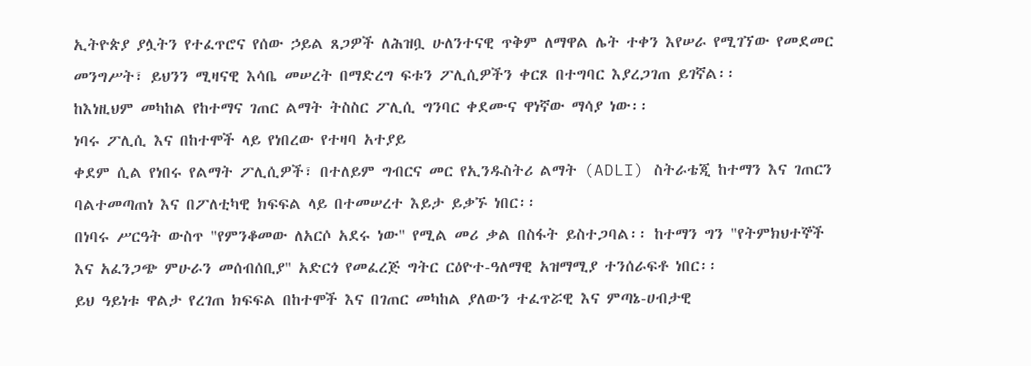ኢትዮጵያ ያሏትን የተፈጥሮና የሰው ኃይል ጸጋዎች ለሕዝቧ ሁለንተናዊ ጥቅም ለማዋል ሌት ተቀን እየሠራ የሚገኘው የመደመር መንግሥት፣ ይህንን ሚዛናዊ እሳቤ መሠረት በማድረግ ፍቱን ፖሊሲዎችን ቀርጾ በተግባር እያረጋገጠ ይገኛል፡፡
ከእነዚህም መካከል የከተማና ገጠር ልማት ትስስር ፖሊሲ ግንባር ቀደሙና ዋነኛው ማሳያ ነው፡፡
ነባሩ ፖሊሲ እና በከተሞች ላይ የነበረው የተዛባ አተያይ
ቀደም ሲል የነበሩ የልማት ፖሊሲዎች፣ በተለይም ግብርና መር የኢንዱስትሪ ልማት (ADLI) ስትራቴጂ ከተማን እና ገጠርን ባልተመጣጠነ እና በፖለቲካዊ ክፍፍል ላይ በተመሠረተ እይታ ይቃኙ ነበር፡፡
በነባሩ ሥርዓት ውስጥ "የምንቆመው ለአርሶ አደሩ ነው" የሚል መሪ ቃል በስፋት ይስተጋባል፡፡ ከተማን ግን "የትምክህተኞች እና አፈንጋጭ ምሁራን መሰብሰቢያ" አድርጎ የመፈረጅ ግትር ርዕዮተ-ዓለማዊ አዝማሚያ ተንሰራፍቶ ነበር፡፡
ይህ ዓይነቱ ዋልታ የረገጠ ክፍፍል በከተሞች እና በገጠር መካከል ያለውን ተፈጥሯዊ እና ምጣኔ-ሀብታዊ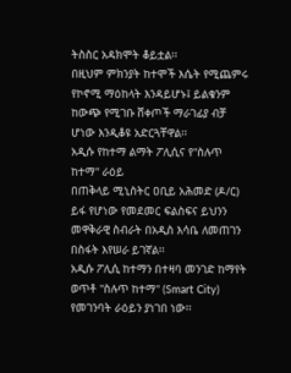ትስስር አዳክሞት ቆይቷል፡፡
በዚህም ምክንያት ከተሞች እሴት የሚጨምሩ የኮኖሚ ማዕከላት እንዳይሆኑ፤ ይልቁንም ከውጭ የሚገቡ ሸቀጦች ማራገፊያ ብቻ ሆነው እንዲቆዩ አድርጓቸዋል፡፡
አዲሱ የከተማ ልማት ፖሊሲና የ"ስሉጥ ከተማ" ራዕይ
በጠቅላይ ሚኒስትር ዐቢይ አሕመድ (ዶ/ር) ይፋ የሆነው የመደመር ፍልስፍና ይህንን መዋቅራዊ ስብራት በአዲስ እሳቤ ለመጠገን በስፋት እየሠራ ይገኛል፡፡
አዲሱ ፖሊሲ ከተማን በተዛባ መንገድ ከማየት ወጥቶ "ስሉጥ ከተማ" (Smart City) የመገንባት ራዕይን ያነገበ ነው፡፡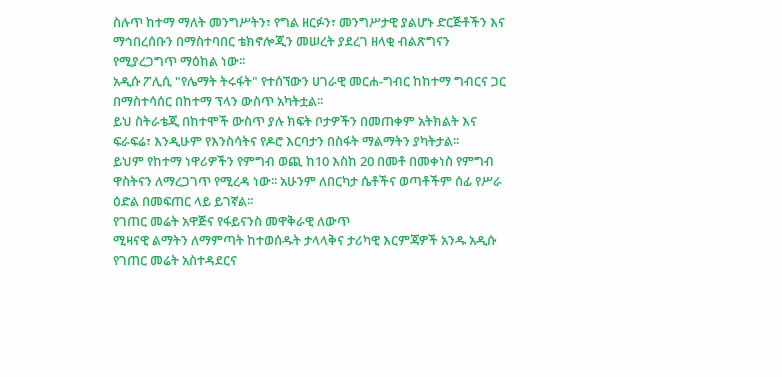ስሉጥ ከተማ ማለት መንግሥትን፣ የግል ዘርፉን፣ መንግሥታዊ ያልሆኑ ድርጅቶችን እና ማኅበረሰቡን በማስተባበር ቴክኖሎጂን መሠረት ያደረገ ዘላቂ ብልጽግናን የሚያረጋግጥ ማዕከል ነው፡፡
አዲሱ ፖሊሲ "የሌማት ትሩፋት" የተሰኘውን ሀገራዊ መርሐ-ግብር ከከተማ ግብርና ጋር በማስተሳሰር በከተማ ፕላን ውስጥ አካትቷል፡፡
ይህ ስትራቴጂ በከተሞች ውስጥ ያሉ ክፍት ቦታዎችን በመጠቀም አትክልት እና ፍራፍሬ፣ እንዲሁም የእንስሳትና የዶሮ እርባታን በስፋት ማልማትን ያካትታል፡፡
ይህም የከተማ ነዋሪዎችን የምግብ ወጪ ከ10 እስከ 20 በመቶ በመቀነስ የምግብ ዋስትናን ለማረጋገጥ የሚረዳ ነው፡፡ አሁንም ለበርካታ ሴቶችና ወጣቶችም ሰፊ የሥራ ዕድል በመፍጠር ላይ ይገኛል፡፡
የገጠር መሬት አዋጅና የፋይናንስ መዋቅራዊ ለውጥ
ሚዛናዊ ልማትን ለማምጣት ከተወሰዱት ታላላቅና ታሪካዊ እርምጃዎች አንዱ አዲሱ የገጠር መሬት አስተዳደርና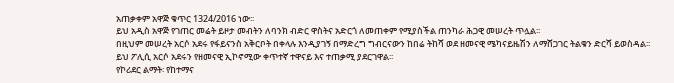አጠቃቀም አዋጅ ቁጥር 1324/2016 ነው፡፡
ይህ አዲስ አዋጅ የገጠር መሬት ይዞታ መብትን ለባንክ ብድር ዋስትና አድርጎ ለመጠቀም የሚያስችል ጠንካራ ሕጋዊ መሠረት ጥሏል፡፡
በዚህም መሠረት አርሶ አደሩ የፋይናንስ አቅርቦት በቀላሉ እንዲያገኝ በማድረግ ግብርናውን ከበሬ ትከሻ ወደ ዘመናዊ ሜካናይዜሽን ለማሸጋገር ትልቁን ድርሻ ይወስዳል፡፡
ይህ ፖሊሲ አርሶ አደሩን የዘመናዊ ኢኮኖሚው ቀጥተኛ ተዋናይ እና ተጠቃሚ ያደርገዋል፡፡
የኮሪደር ልማት፡ የከተማና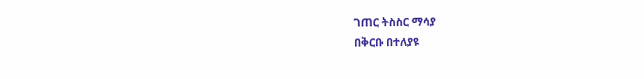ገጠር ትስስር ማሳያ
በቅርቡ በተለያዩ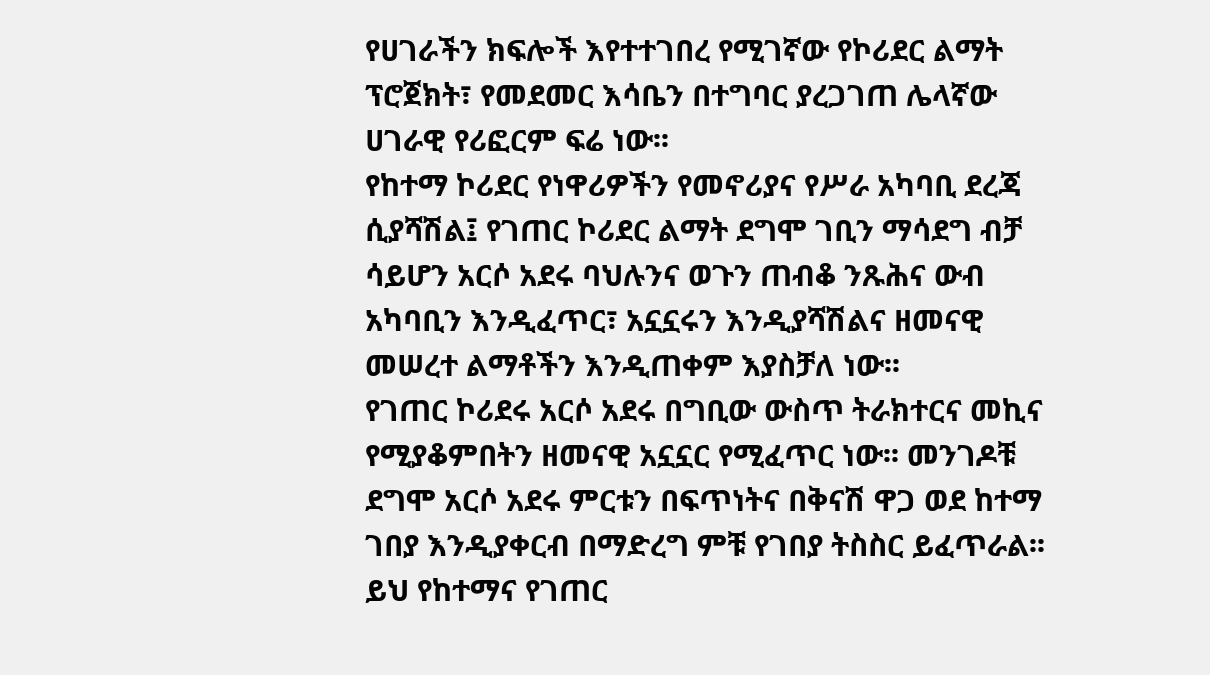የሀገራችን ክፍሎች እየተተገበረ የሚገኛው የኮሪደር ልማት ፕሮጀክት፣ የመደመር እሳቤን በተግባር ያረጋገጠ ሌላኛው ሀገራዊ የሪፎርም ፍሬ ነው፡፡
የከተማ ኮሪደር የነዋሪዎችን የመኖሪያና የሥራ አካባቢ ደረጃ ሲያሻሽል፤ የገጠር ኮሪደር ልማት ደግሞ ገቢን ማሳደግ ብቻ ሳይሆን አርሶ አደሩ ባህሉንና ወጉን ጠብቆ ንጹሕና ውብ አካባቢን እንዲፈጥር፣ አኗኗሩን እንዲያሻሽልና ዘመናዊ መሠረተ ልማቶችን እንዲጠቀም እያስቻለ ነው፡፡
የገጠር ኮሪደሩ አርሶ አደሩ በግቢው ውስጥ ትራክተርና መኪና የሚያቆምበትን ዘመናዊ አኗኗር የሚፈጥር ነው፡፡ መንገዶቹ ደግሞ አርሶ አደሩ ምርቱን በፍጥነትና በቅናሽ ዋጋ ወደ ከተማ ገበያ እንዲያቀርብ በማድረግ ምቹ የገበያ ትስስር ይፈጥራል፡፡
ይህ የከተማና የገጠር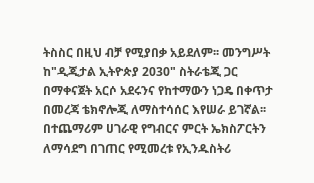ትስስር በዚህ ብቻ የሚያበቃ አይደለም፡፡ መንግሥት ከ"ዲጂታል ኢትዮጵያ 2030" ስትራቴጂ ጋር በማቀናጀት አርሶ አደሩንና የከተማውን ነጋዴ በቀጥታ በመረጃ ቴክኖሎጂ ለማስተሳሰር እየሠራ ይገኛል፡፡
በተጨማሪም ሀገራዊ የግብርና ምርት ኤክስፖርትን ለማሳደግ በገጠር የሚመረቱ የኢንዱስትሪ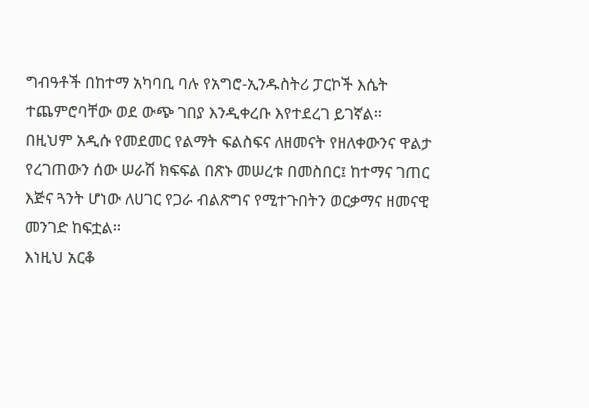ግብዓቶች በከተማ አካባቢ ባሉ የአግሮ-ኢንዱስትሪ ፓርኮች እሴት ተጨምሮባቸው ወደ ውጭ ገበያ እንዲቀረቡ እየተደረገ ይገኛል፡፡
በዚህም አዲሱ የመደመር የልማት ፍልስፍና ለዘመናት የዘለቀውንና ዋልታ የረገጠውን ሰው ሠራሽ ክፍፍል በጽኑ መሠረቱ በመስበር፤ ከተማና ገጠር እጅና ጓንት ሆነው ለሀገር የጋራ ብልጽግና የሚተጉበትን ወርቃማና ዘመናዊ መንገድ ከፍቷል፡፡
እነዚህ አርቆ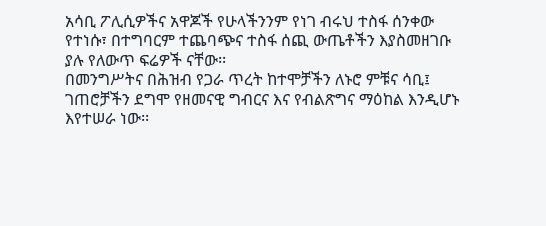አሳቢ ፖሊሲዎችና አዋጆች የሁላችንንም የነገ ብሩህ ተስፋ ሰንቀው የተነሱ፣ በተግባርም ተጨባጭና ተስፋ ሰጪ ውጤቶችን እያስመዘገቡ ያሉ የለውጥ ፍሬዎች ናቸው፡፡
በመንግሥትና በሕዝብ የጋራ ጥረት ከተሞቻችን ለኑሮ ምቹና ሳቢ፤ ገጠሮቻችን ደግሞ የዘመናዊ ግብርና እና የብልጽግና ማዕከል እንዲሆኑ እየተሠራ ነው፡፡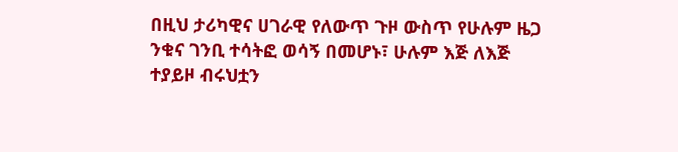በዚህ ታሪካዊና ሀገራዊ የለውጥ ጉዞ ውስጥ የሁሉም ዜጋ ንቁና ገንቢ ተሳትፎ ወሳኝ በመሆኑ፣ ሁሉም እጅ ለእጅ ተያይዞ ብሩህቷን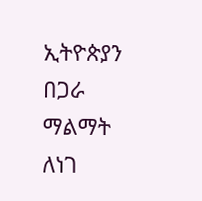ኢትዮጵያን በጋራ ማልማት ለነገ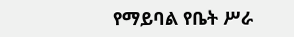የማይባል የቤት ሥራ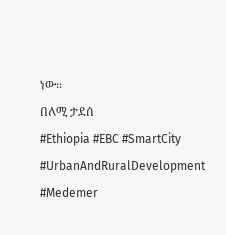ነው፡፡
በለሚ ታደሰ
#Ethiopia #EBC #SmartCity #UrbanAndRuralDevelopment #Medemer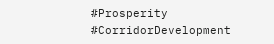#Prosperity #CorridorDevelopment